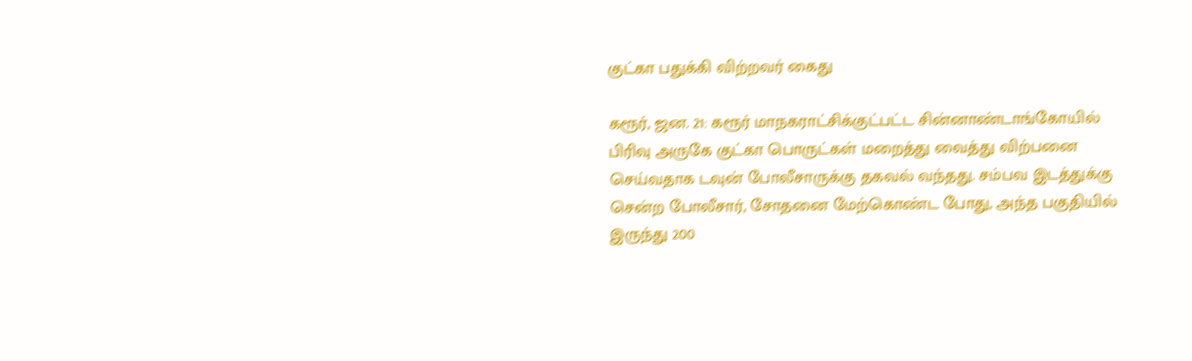குட்கா பதுக்கி விற்றவர் கைது

கரூர், ஜன. 21: கரூர் மாநகராட்சிக்குட்பட்ட சின்னாண்டாங்கோயில் பிரிவு அருகே குட்கா பொருட்கள் மறைத்து வைத்து விற்பனை செய்வதாக டவுன் போலீசாருக்கு தகவல் வந்தது. சம்பவ இடத்துக்கு சென்ற போலீசார், சோதனை மேற்கொண்ட போது, அந்த பகுதியில் இருந்து 200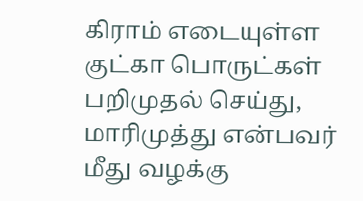கிராம் எடையுள்ள குட்கா பொருட்கள் பறிமுதல் செய்து, மாரிமுத்து என்பவர் மீது வழக்கு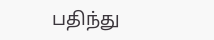பதிந்து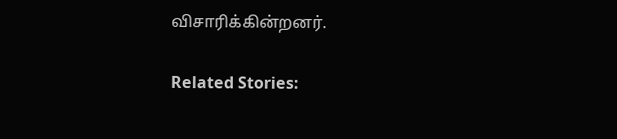விசாரிக்கின்றனர்.

Related Stories: